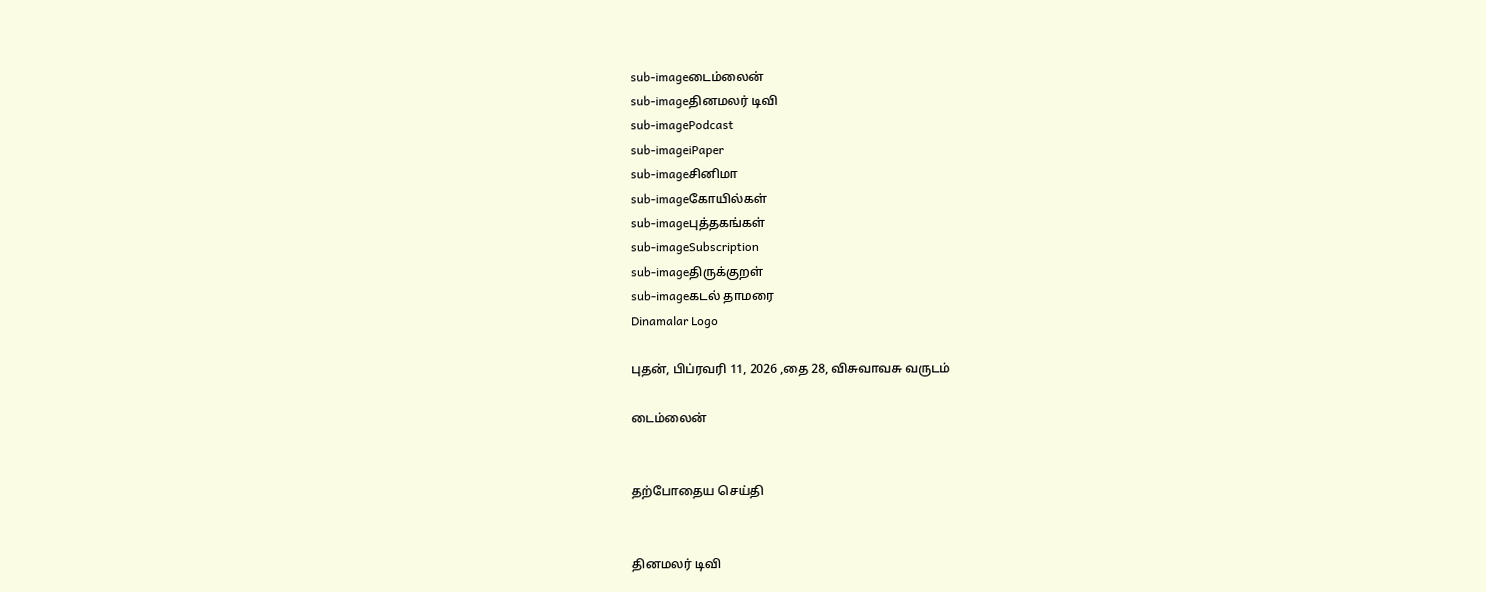sub-imageடைம்லைன்
sub-imageதினமலர் டிவி
sub-imagePodcast
sub-imageiPaper
sub-imageசினிமா
sub-imageகோயில்கள்
sub-imageபுத்தகங்கள்
sub-imageSubscription
sub-imageதிருக்குறள்
sub-imageகடல் தாமரை
Dinamalar Logo

புதன், பிப்ரவரி 11, 2026 ,தை 28, விசுவாவசு வருடம்

டைம்லைன்


தற்போதைய செய்தி


தினமலர் டிவி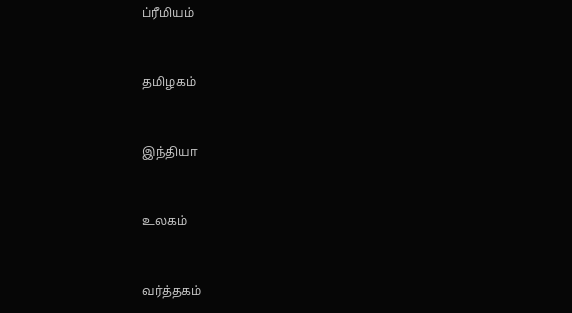ப்ரீமியம்


தமிழகம்


இந்தியா


உலகம்


வர்த்தகம்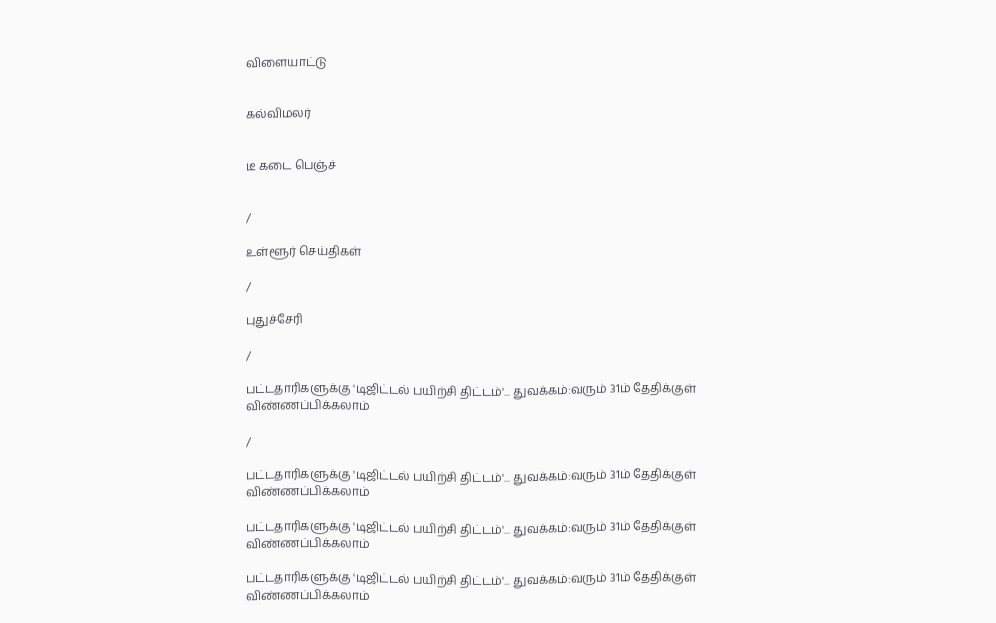விளையாட்டு


கல்விமலர்


டீ கடை பெஞ்ச்


/

உள்ளூர் செய்திகள்

/

புதுச்சேரி

/

பட்டதாரிகளுக்கு 'டிஜிட்டல் பயிற்சி திட்டம்'... துவக்கம்:வரும் 31ம் தேதிக்குள் விண்ணப்பிக்கலாம்

/

பட்டதாரிகளுக்கு 'டிஜிட்டல் பயிற்சி திட்டம்'... துவக்கம்:வரும் 31ம் தேதிக்குள் விண்ணப்பிக்கலாம்

பட்டதாரிகளுக்கு 'டிஜிட்டல் பயிற்சி திட்டம்'... துவக்கம்:வரும் 31ம் தேதிக்குள் விண்ணப்பிக்கலாம்

பட்டதாரிகளுக்கு 'டிஜிட்டல் பயிற்சி திட்டம்'... துவக்கம்:வரும் 31ம் தேதிக்குள் விண்ணப்பிக்கலாம்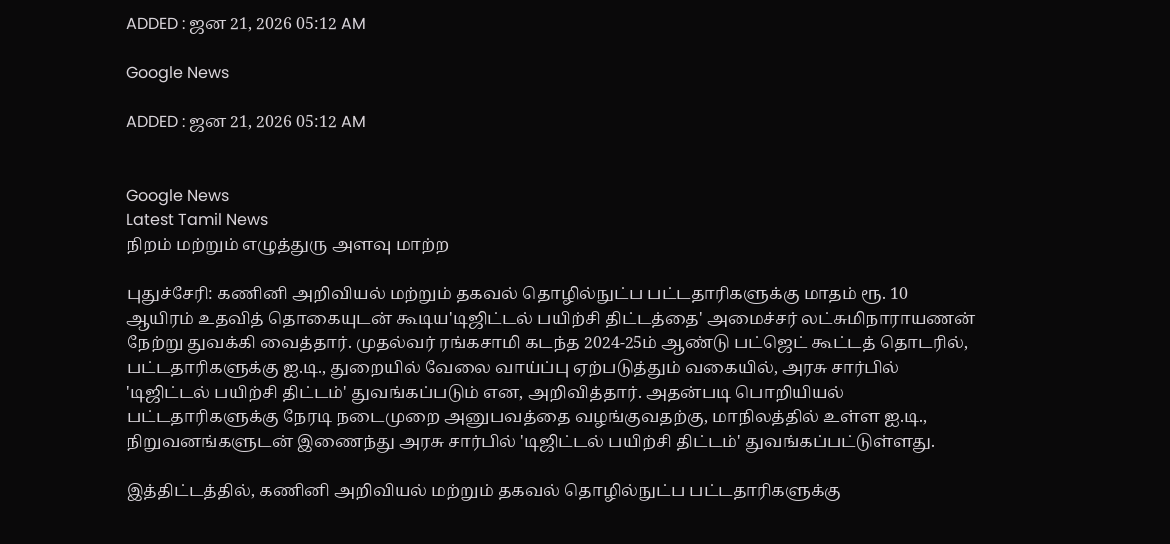ADDED : ஜன 21, 2026 05:12 AM

Google News

ADDED : ஜன 21, 2026 05:12 AM


Google News
Latest Tamil News
நிறம் மற்றும் எழுத்துரு அளவு மாற்ற

புதுச்சேரி: கணினி அறிவியல் மற்றும் தகவல் தொழில்நுட்ப பட்டதாரிகளுக்கு மாதம் ரூ. 10 ஆயிரம் உதவித் தொகையுடன் கூடிய'டிஜிட்டல் பயிற்சி திட்டத்தை' அமைச்சர் லட்சுமிநாராயணன் நேற்று துவக்கி வைத்தார். முதல்வர் ரங்கசாமி கடந்த 2024-25ம் ஆண்டு பட்ஜெட் கூட்டத் தொடரில், பட்டதாரிகளுக்கு ஐ.டி., துறையில் வேலை வாய்ப்பு ஏற்படுத்தும் வகையில், அரசு சார்பில் 'டிஜிட்டல் பயிற்சி திட்டம்' துவங்கப்படும் என, அறிவித்தார். அதன்படி பொறியியல் பட்டதாரிகளுக்கு நேரடி நடைமுறை அனுபவத்தை வழங்குவதற்கு, மாநிலத்தில் உள்ள ஐ.டி., நிறுவனங்களுடன் இணைந்து அரசு சார்பில் 'டிஜிட்டல் பயிற்சி திட்டம்' துவங்கப்பட்டுள்ளது.

இத்திட்டத்தில், கணினி அறிவியல் மற்றும் தகவல் தொழில்நுட்ப பட்டதாரிகளுக்கு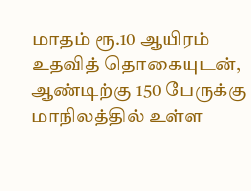மாதம் ரூ.10 ஆயிரம் உதவித் தொகையுடன், ஆண்டிற்கு 150 பேருக்கு மாநிலத்தில் உள்ள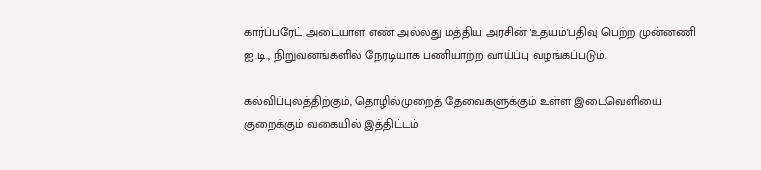கார்ப்பரேட் அடையாள எண் அல்லது மத்திய அரசின் 'உதயம்'பதிவு பெற்ற முன்னணி ஐ.டி., நிறுவனங்களில் நேரடியாக பணியாற்ற வாய்ப்பு வழங்கப்படும்.

கல்விப்புலத்திற்கும், தொழில்முறைத் தேவைகளுக்கும் உள்ள இடைவெளியை குறைக்கும் வகையில் இத்திட்டம்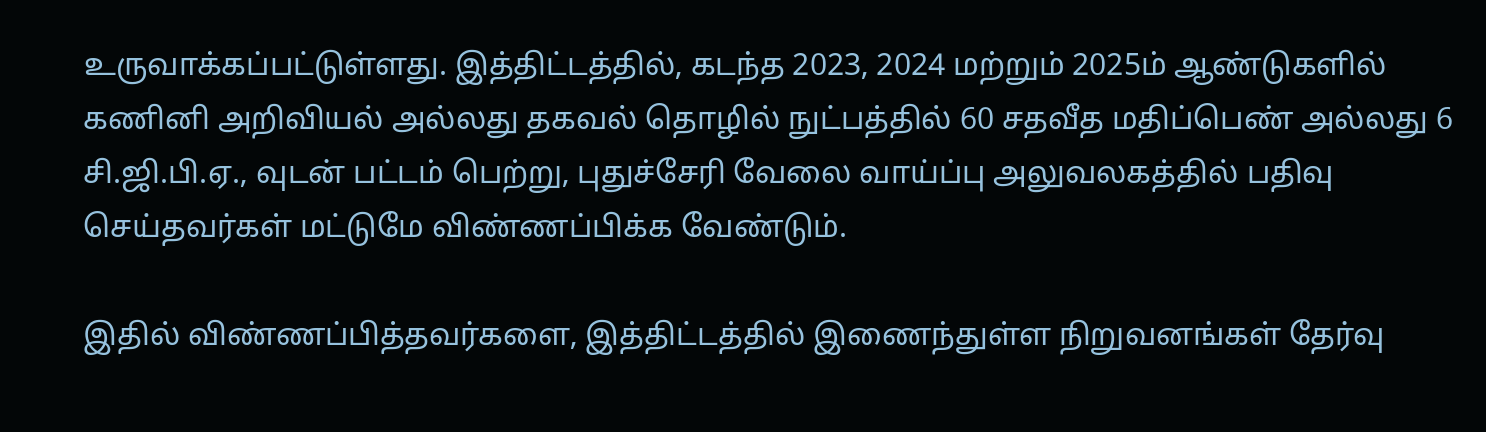உருவாக்கப்பட்டுள்ளது. இத்திட்டத்தில், கடந்த 2023, 2024 மற்றும் 2025ம் ஆண்டுகளில் கணினி அறிவியல் அல்லது தகவல் தொழில் நுட்பத்தில் 60 சதவீத மதிப்பெண் அல்லது 6 சி.ஜி.பி.ஏ., வுடன் பட்டம் பெற்று, புதுச்சேரி வேலை வாய்ப்பு அலுவலகத்தில் பதிவு செய்தவர்கள் மட்டுமே விண்ணப்பிக்க வேண்டும்.

இதில் விண்ணப்பித்தவர்களை, இத்திட்டத்தில் இணைந்துள்ள நிறுவனங்கள் தேர்வு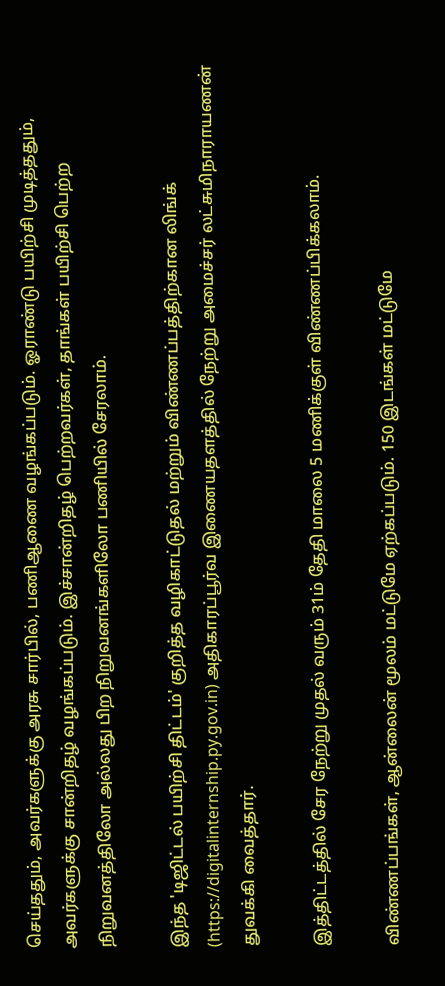செய்ததும், அவர்களுக்கு அரசு சார்பில், பணிஆணை வழங்கப்படும். ஓராண்டு பயிற்சி முடித்ததும், அவர்களுக்கு சான்றிதழ் வழங்கப்படும். இச்சான்றிதழ் பெற்றவர்கள், தாங்கள் பயிற்சி பெற்ற நிறுவனத்திலோ அல்லது பிற நிறுவனங்களிலோ பணியில் சேரலாம்.

இந்த 'டிஜிட்டல் பயிற்சி திட்டம்' குறித்த வழிகாட்டுதல் மற்றும் விண்ணப்பத்திற்கான லிங்க் (https://digitalinternship.py.gov.in) அதிகாரப்பூர்வ இணையதளத்தில் நேற்று அமைச்சர் லட்சுமிநாராயணன் துவக்கி வைத்தார்.

இத்திட்டத்தில் சேர நேற்று முதல் வரும் 31ம் தேதி மாலை 5 மணிக்குள் விண்ணப்பிக்கலாம்.

விண்ணப்பங்கள், ஆன்லைன் மூலம் மட்டுமே ஏற்கப்படும். 150 இடங்கள் மட்டுமே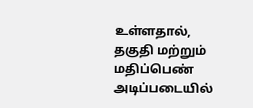உள்ளதால், தகுதி மற்றும் மதிப்பெண் அடிப்படையில்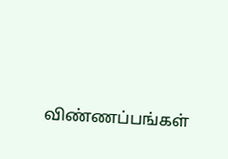விண்ணப்பங்கள்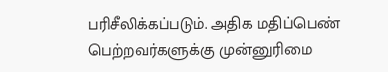பரிசீலிக்கப்படும். அதிக மதிப்பெண் பெற்றவர்களுக்கு முன்னுரிமை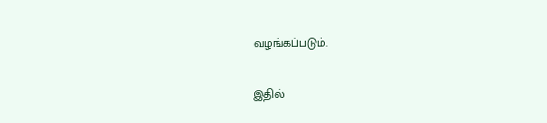வழங்கப்படும்.

இதில்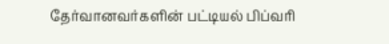தேர்வானவர்களின் பட்டியல் பிப்வரி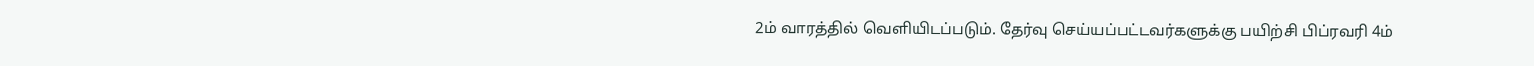2ம் வாரத்தில் வெளியிடப்படும். தேர்வு செய்யப்பட்டவர்களுக்கு பயிற்சி பிப்ரவரி 4ம்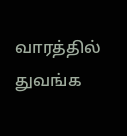வாரத்தில் துவங்க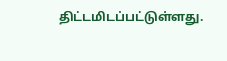திட்டமிடப்பட்டுள்ளது.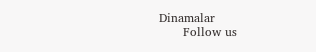Dinamalar
      Follow us